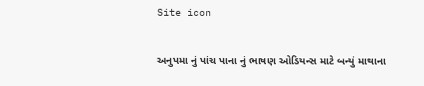Site icon

અનુપમા નું પાંચ પાના નું ભાષણ ઓડિયન્સ માટે બન્યું માથાના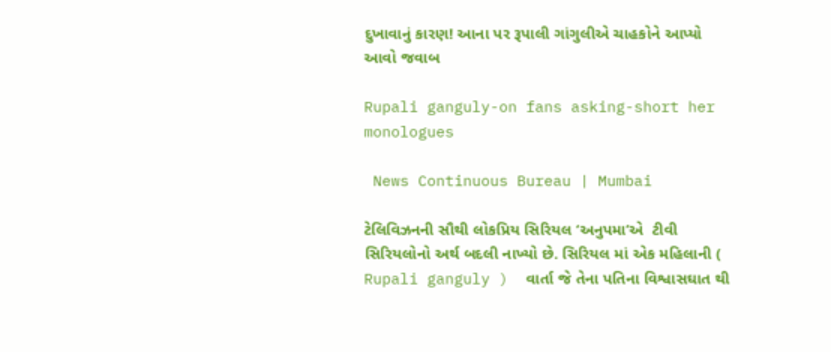દુખાવાનું કારણ! આના પર રૂપાલી ગાંગુલીએ ચાહકોને આપ્યો આવો જવાબ

Rupali ganguly-on fans asking-short her monologues

 News Continuous Bureau | Mumbai

ટેલિવિઝનની સૌથી લોકપ્રિય સિરિયલ ‘અનુપમા’એ  ટીવી સિરિયલોનો અર્થ બદલી નાખ્યો છે. સિરિયલ માં એક મહિલાની ( Rupali ganguly )  વાર્તા જે તેના પતિના વિશ્વાસઘાત થી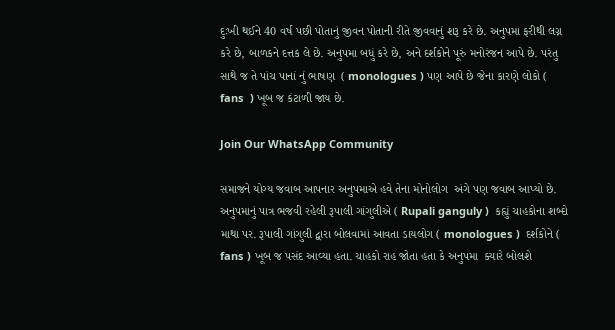દુઃખી થઈને 40 વર્ષ પછી પોતાનું જીવન પોતાની રીતે જીવવાનું શરૂ કરે છે. અનુપમા ફરીથી લગ્ન  કરે છે, બાળકને દત્તક લે છે. અનુપમા બધું કરે છે, અને દર્શકોને પૂરું મનોરંજન આપે છે. પરંતુ સાથે જ તે પાંચ પાનાં નું ભાષણ  ( monologues ) પણ આપે છે જેના કારણે લોકો ( fans  ) ખૂબ જ કંટાળી જાય છે.

Join Our WhatsApp Community

સમાજને યોગ્ય જવાબ આપનાર અનુપમાએ હવે તેના મોનોલોગ  અંગે પણ જવાબ આપ્યો છે. અનુપમાનું પાત્ર ભજવી રહેલી રૂપાલી ગાંગુલીએ ( Rupali ganguly )  કહ્યું ચાહકોના શબ્દો માથા પર. રૂપાલી ગાંગુલી દ્વારા બોલવામાં આવતા ડાયલોગ ( monologues )  દર્શકોને ( fans ) ખૂબ જ પસંદ આવ્યા હતા. ચાહકો રાહ જોતા હતા કે અનુપમા  ક્યારે બોલશે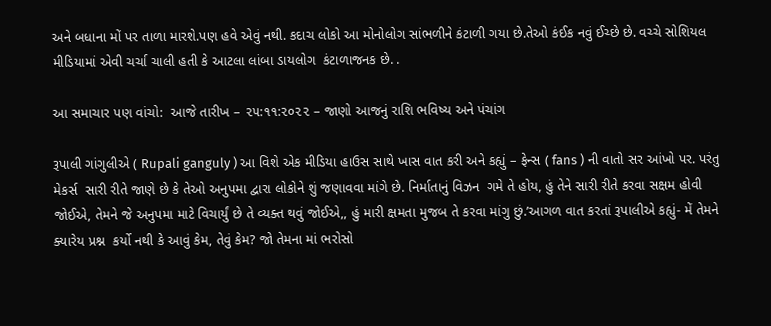અને બધાના મોં પર તાળા મારશે.પણ હવે એવું નથી. કદાચ લોકો આ મોનોલોગ સાંભળીને કંટાળી ગયા છે.તેઓ કંઈક નવું ઈચ્છે છે. વચ્ચે સોશિયલ મીડિયામાં એવી ચર્ચા ચાલી હતી કે આટલા લાંબા ડાયલોગ  કંટાળાજનક છે. .

આ સમાચાર પણ વાંચો:  આજે તારીખ – ૨૫:૧૧:૨૦૨૨ – જાણો આજનું રાશિ ભવિષ્ય અને પંચાંગ

રૂપાલી ગાંગુલીએ ( Rupali ganguly ) આ વિશે એક મીડિયા હાઉસ સાથે ખાસ વાત કરી અને કહ્યું – ફેન્સ ( fans ) ની વાતો સર આંખો પર. પરંતુ મેકર્સ  સારી રીતે જાણે છે કે તેઓ અનુપમા દ્વારા લોકોને શું જણાવવા માંગે છે. નિર્માતાનું વિઝન  ગમે તે હોય, હું તેને સારી રીતે કરવા સક્ષમ હોવી જોઈએ, તેમને જે અનુપમા માટે વિચાર્યું છે તે વ્યક્ત થવું જોઈએ,, હું મારી ક્ષમતા મુજબ તે કરવા માંગુ છું.’આગળ વાત કરતાં રૂપાલીએ કહ્યું- મેં તેમને ક્યારેય પ્રશ્ન  કર્યો નથી કે આવું કેમ, તેવું કેમ? જો તેમના માં ભરોસો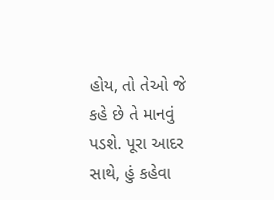હોય, તો તેઓ જે કહે છે તે માનવું પડશે. પૂરા આદર સાથે, હું કહેવા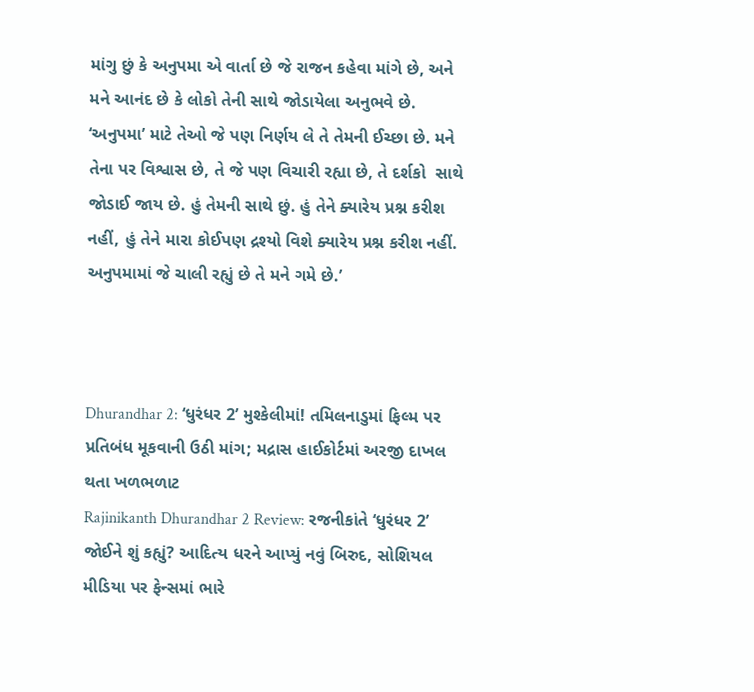માંગુ છું કે અનુપમા એ વાર્તા છે જે રાજન કહેવા માંગે છે, અને મને આનંદ છે કે લોકો તેની સાથે જોડાયેલા અનુભવે છે. ‘અનુપમા’ માટે તેઓ જે પણ નિર્ણય લે તે તેમની ઈચ્છા છે. મને તેના પર વિશ્વાસ છે, તે જે પણ વિચારી રહ્યા છે, તે દર્શકો  સાથે જોડાઈ જાય છે. હું તેમની સાથે છું. હું તેને ક્યારેય પ્રશ્ન કરીશ નહીં, હું તેને મારા કોઈપણ દ્રશ્યો વિશે ક્યારેય પ્રશ્ન કરીશ નહીં. અનુપમામાં જે ચાલી રહ્યું છે તે મને ગમે છે.’



Dhurandhar 2: ‘ધુરંધર 2’ મુશ્કેલીમાં! તમિલનાડુમાં ફિલ્મ પર પ્રતિબંધ મૂકવાની ઉઠી માંગ; મદ્રાસ હાઈકોર્ટમાં અરજી દાખલ થતા ખળભળાટ
Rajinikanth Dhurandhar 2 Review: રજનીકાંતે ‘ધુરંધર 2’ જોઈને શું કહ્યું? આદિત્ય ધરને આપ્યું નવું બિરુદ, સોશિયલ મીડિયા પર ફેન્સમાં ભારે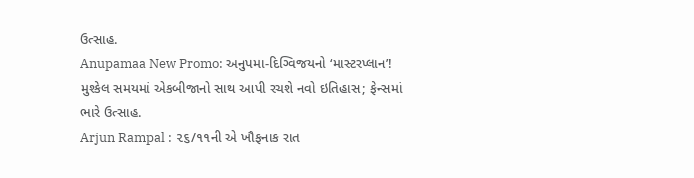ઉત્સાહ.
Anupamaa New Promo: અનુપમા-દિગ્વિજયનો ‘માસ્ટરપ્લાન’! મુશ્કેલ સમયમાં એકબીજાનો સાથ આપી રચશે નવો ઇતિહાસ; ફેન્સમાં ભારે ઉત્સાહ.
Arjun Rampal : ૨૬/૧૧ની એ ખૌફનાક રાત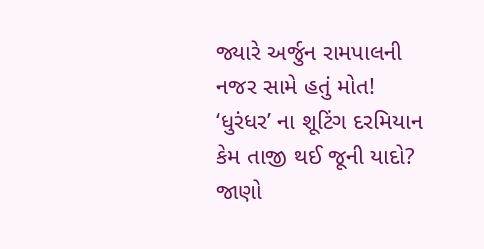જ્યારે અર્જુન રામપાલની નજર સામે હતું મોત! ‘ધુરંધર’ ના શૂટિંગ દરમિયાન કેમ તાજી થઈ જૂની યાદો? જાણો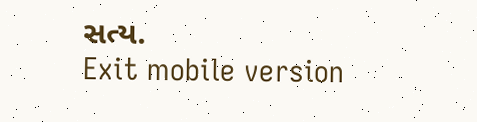સત્ય.
Exit mobile version